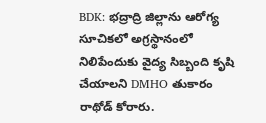BDK: భద్రాద్రి జిల్లాను ఆరోగ్య సూచికలో అగ్రస్థానంలో నిలిపేందుకు వైద్య సిబ్బంది కృషి చేయాలని DMHO తుకారం రాథోడ్ కోరారు.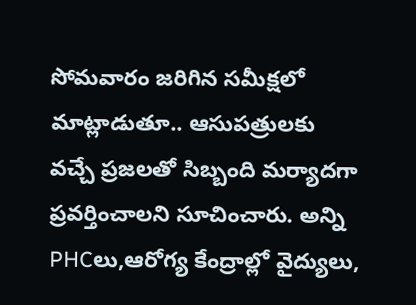సోమవారం జరిగిన సమీక్షలో మాట్లాడుతూ.. ఆసుపత్రులకు వచ్చే ప్రజలతో సిబ్బంది మర్యాదగా ప్రవర్తించాలని సూచించారు. అన్ని PHCలు,ఆరోగ్య కేంద్రాల్లో వైద్యులు,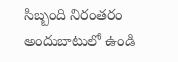సిబ్బంది నిరంతరం అందుబాటులో ఉండి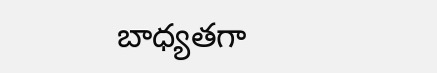బాధ్యతగా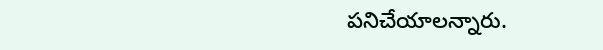పనిచేయాలన్నారు.